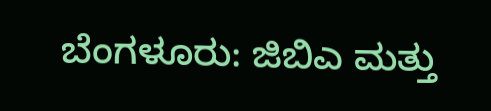ಬೆಂಗಳೂರು: ಜಿಬಿಎ ಮತ್ತು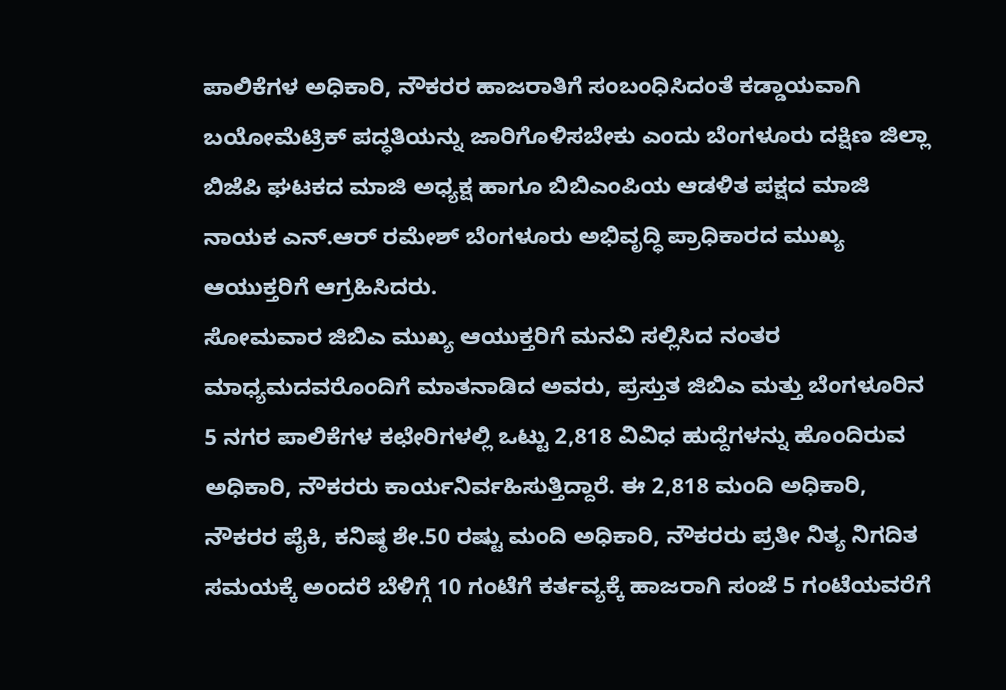ಪಾಲಿಕೆಗಳ ಅಧಿಕಾರಿ, ನೌಕರರ ಹಾಜರಾತಿಗೆ ಸಂಬಂಧಿಸಿದಂತೆ ಕಡ್ಡಾಯವಾಗಿ ಬಯೋಮೆಟ್ರಿಕ್ ಪದ್ಧತಿಯನ್ನು ಜಾರಿಗೊಳಿಸಬೇಕು ಎಂದು ಬೆಂಗಳೂರು ದಕ್ಷಿಣ ಜಿಲ್ಲಾ ಬಿಜೆಪಿ ಘಟಕದ ಮಾಜಿ ಅಧ್ಯಕ್ಷ ಹಾಗೂ ಬಿಬಿಎಂಪಿಯ ಆಡಳಿತ ಪಕ್ಷದ ಮಾಜಿ ನಾಯಕ ಎನ್.ಆರ್ ರಮೇಶ್ ಬೆಂಗಳೂರು ಅಭಿವೃದ್ಧಿ ಪ್ರಾಧಿಕಾರದ ಮುಖ್ಯ ಆಯುಕ್ತರಿಗೆ ಆಗ್ರಹಿಸಿದರು.
ಸೋಮವಾರ ಜಿಬಿಎ ಮುಖ್ಯ ಆಯುಕ್ತರಿಗೆ ಮನವಿ ಸಲ್ಲಿಸಿದ ನಂತರ ಮಾಧ್ಯಮದವರೊಂದಿಗೆ ಮಾತನಾಡಿದ ಅವರು, ಪ್ರಸ್ತುತ ಜಿಬಿಎ ಮತ್ತು ಬೆಂಗಳೂರಿನ 5 ನಗರ ಪಾಲಿಕೆಗಳ ಕಛೇರಿಗಳಲ್ಲಿ ಒಟ್ಟು 2,818 ವಿವಿಧ ಹುದ್ದೆಗಳನ್ನು ಹೊಂದಿರುವ ಅಧಿಕಾರಿ, ನೌಕರರು ಕಾರ್ಯನಿರ್ವಹಿಸುತ್ತಿದ್ದಾರೆ. ಈ 2,818 ಮಂದಿ ಅಧಿಕಾರಿ, ನೌಕರರ ಪೈಕಿ, ಕನಿಷ್ಠ ಶೇ.50 ರಷ್ಟು ಮಂದಿ ಅಧಿಕಾರಿ, ನೌಕರರು ಪ್ರತೀ ನಿತ್ಯ ನಿಗದಿತ ಸಮಯಕ್ಕೆ ಅಂದರೆ ಬೆಳಿಗ್ಗೆ 10 ಗಂಟೆಗೆ ಕರ್ತವ್ಯಕ್ಕೆ ಹಾಜರಾಗಿ ಸಂಜೆ 5 ಗಂಟೆಯವರೆಗೆ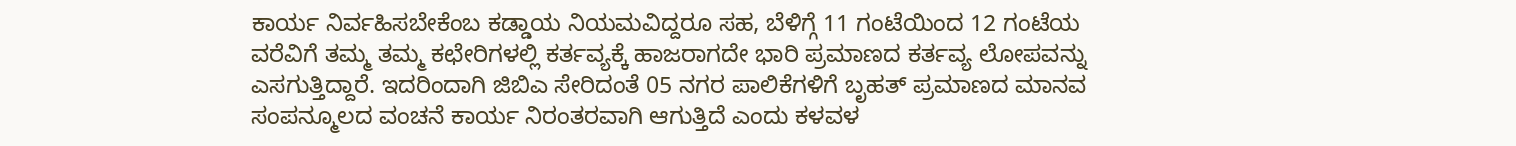ಕಾರ್ಯ ನಿರ್ವಹಿಸಬೇಕೆಂಬ ಕಡ್ಡಾಯ ನಿಯಮವಿದ್ದರೂ ಸಹ, ಬೆಳಿಗ್ಗೆ 11 ಗಂಟೆಯಿಂದ 12 ಗಂಟೆಯ ವರೆವಿಗೆ ತಮ್ಮ ತಮ್ಮ ಕಛೇರಿಗಳಲ್ಲಿ ಕರ್ತವ್ಯಕ್ಕೆ ಹಾಜರಾಗದೇ ಭಾರಿ ಪ್ರಮಾಣದ ಕರ್ತವ್ಯ ಲೋಪವನ್ನು ಎಸಗುತ್ತಿದ್ದಾರೆ. ಇದರಿಂದಾಗಿ ಜಿಬಿಎ ಸೇರಿದಂತೆ 05 ನಗರ ಪಾಲಿಕೆಗಳಿಗೆ ಬೃಹತ್ ಪ್ರಮಾಣದ ಮಾನವ ಸಂಪನ್ಮೂಲದ ವಂಚನೆ ಕಾರ್ಯ ನಿರಂತರವಾಗಿ ಆಗುತ್ತಿದೆ ಎಂದು ಕಳವಳ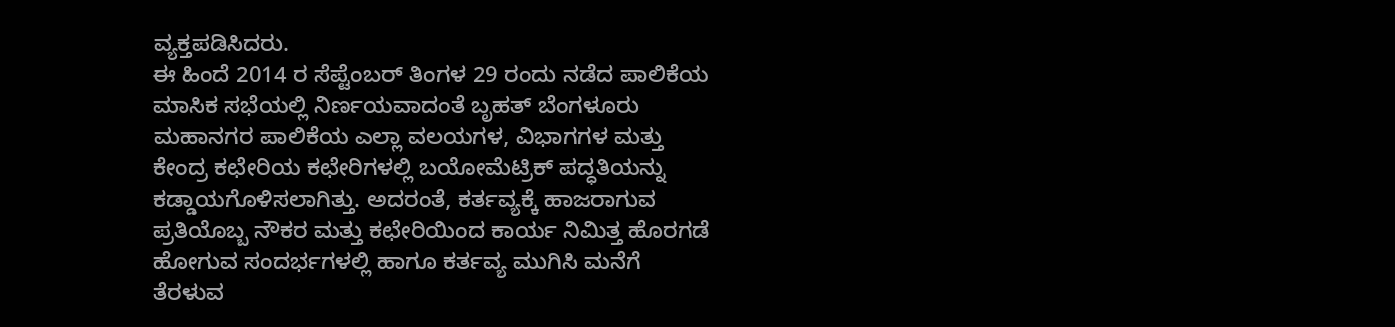ವ್ಯಕ್ತಪಡಿಸಿದರು.
ಈ ಹಿಂದೆ 2014 ರ ಸೆಪ್ಟೆಂಬರ್ ತಿಂಗಳ 29 ರಂದು ನಡೆದ ಪಾಲಿಕೆಯ ಮಾಸಿಕ ಸಭೆಯಲ್ಲಿ ನಿರ್ಣಯವಾದಂತೆ ಬೃಹತ್ ಬೆಂಗಳೂರು ಮಹಾನಗರ ಪಾಲಿಕೆಯ ಎಲ್ಲಾ ವಲಯಗಳ, ವಿಭಾಗಗಳ ಮತ್ತು ಕೇಂದ್ರ ಕಛೇರಿಯ ಕಛೇರಿಗಳಲ್ಲಿ ಬಯೋಮೆಟ್ರಿಕ್ ಪದ್ಧತಿಯನ್ನು ಕಡ್ಡಾಯಗೊಳಿಸಲಾಗಿತ್ತು. ಅದರಂತೆ, ಕರ್ತವ್ಯಕ್ಕೆ ಹಾಜರಾಗುವ ಪ್ರತಿಯೊಬ್ಬ ನೌಕರ ಮತ್ತು ಕಛೇರಿಯಿಂದ ಕಾರ್ಯ ನಿಮಿತ್ತ ಹೊರಗಡೆ ಹೋಗುವ ಸಂದರ್ಭಗಳಲ್ಲಿ ಹಾಗೂ ಕರ್ತವ್ಯ ಮುಗಿಸಿ ಮನೆಗೆ ತೆರಳುವ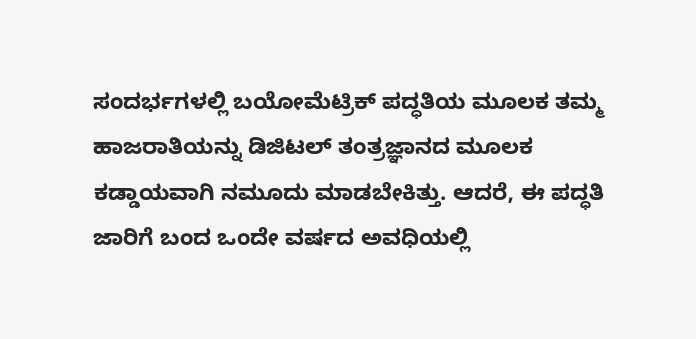ಸಂದರ್ಭಗಳಲ್ಲಿ ಬಯೋಮೆಟ್ರಿಕ್ ಪದ್ಧತಿಯ ಮೂಲಕ ತಮ್ಮ ಹಾಜರಾತಿಯನ್ನು ಡಿಜಿಟಲ್ ತಂತ್ರಜ್ಞಾನದ ಮೂಲಕ ಕಡ್ಡಾಯವಾಗಿ ನಮೂದು ಮಾಡಬೇಕಿತ್ತು. ಆದರೆ, ಈ ಪದ್ಧತಿ ಜಾರಿಗೆ ಬಂದ ಒಂದೇ ವರ್ಷದ ಅವಧಿಯಲ್ಲಿ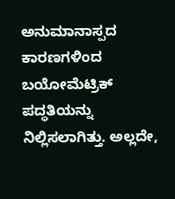ಅನುಮಾನಾಸ್ಪದ ಕಾರಣಗಳಿಂದ ಬಯೋಮೆಟ್ರಿಕ್ ಪದ್ಧತಿಯನ್ನು ನಿಲ್ಲಿಸಲಾಗಿತ್ತು. ಅಲ್ಲದೇ,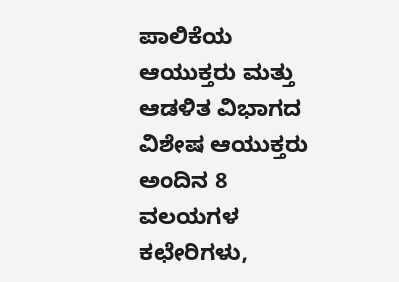ಪಾಲಿಕೆಯ ಆಯುಕ್ತರು ಮತ್ತು ಆಡಳಿತ ವಿಭಾಗದ ವಿಶೇಷ ಆಯುಕ್ತರು ಅಂದಿನ 8 ವಲಯಗಳ ಕಛೇರಿಗಳು,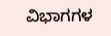ವಿಭಾಗಗಳ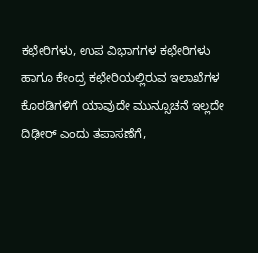ಕಛೇರಿಗಳು, ಉಪ ವಿಭಾಗಗಳ ಕಛೇರಿಗಳು ಹಾಗೂ ಕೇಂದ್ರ ಕಛೇರಿಯಲ್ಲಿರುವ ಇಲಾಖೆಗಳ ಕೊಠಡಿಗಳಿಗೆ ಯಾವುದೇ ಮುನ್ಸೂಚನೆ ಇಲ್ಲದೇ ದಿಢೀರ್ ಎಂದು ತಪಾಸಣೆಗೆ,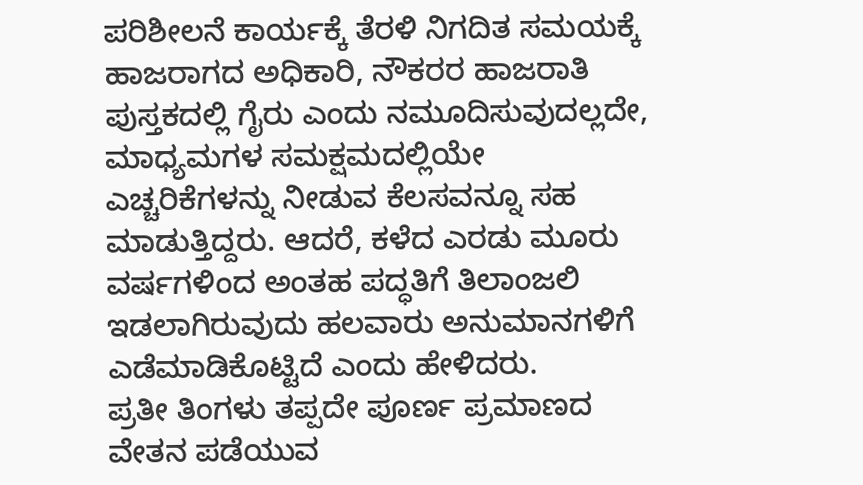ಪರಿಶೀಲನೆ ಕಾರ್ಯಕ್ಕೆ ತೆರಳಿ ನಿಗದಿತ ಸಮಯಕ್ಕೆ ಹಾಜರಾಗದ ಅಧಿಕಾರಿ, ನೌಕರರ ಹಾಜರಾತಿ ಪುಸ್ತಕದಲ್ಲಿ ಗೈರು ಎಂದು ನಮೂದಿಸುವುದಲ್ಲದೇ, ಮಾಧ್ಯಮಗಳ ಸಮಕ್ಷಮದಲ್ಲಿಯೇ ಎಚ್ಚರಿಕೆಗಳನ್ನು ನೀಡುವ ಕೆಲಸವನ್ನೂ ಸಹ ಮಾಡುತ್ತಿದ್ದರು. ಆದರೆ, ಕಳೆದ ಎರಡು ಮೂರು ವರ್ಷಗಳಿಂದ ಅಂತಹ ಪದ್ಧತಿಗೆ ತಿಲಾಂಜಲಿ ಇಡಲಾಗಿರುವುದು ಹಲವಾರು ಅನುಮಾನಗಳಿಗೆ ಎಡೆಮಾಡಿಕೊಟ್ಟಿದೆ ಎಂದು ಹೇಳಿದರು.
ಪ್ರತೀ ತಿಂಗಳು ತಪ್ಪದೇ ಪೂರ್ಣ ಪ್ರಮಾಣದ ವೇತನ ಪಡೆಯುವ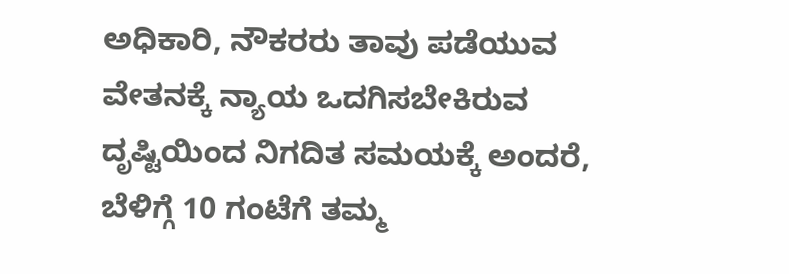ಅಧಿಕಾರಿ, ನೌಕರರು ತಾವು ಪಡೆಯುವ ವೇತನಕ್ಕೆ ನ್ಯಾಯ ಒದಗಿಸಬೇಕಿರುವ ದೃಷ್ಟಿಯಿಂದ ನಿಗದಿತ ಸಮಯಕ್ಕೆ ಅಂದರೆ, ಬೆಳಿಗ್ಗೆ 10 ಗಂಟೆಗೆ ತಮ್ಮ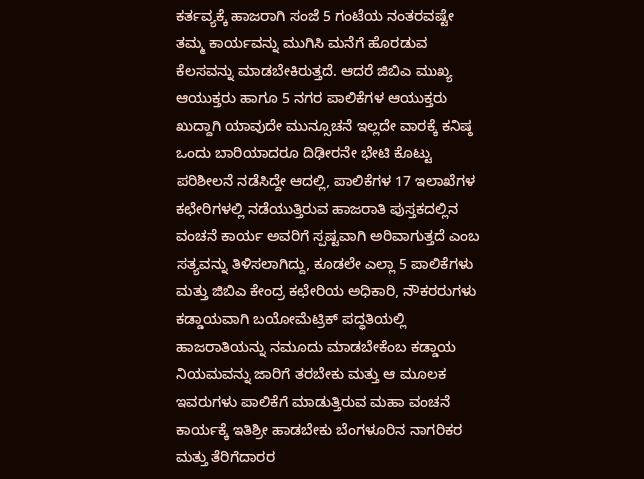ಕರ್ತವ್ಯಕ್ಕೆ ಹಾಜರಾಗಿ ಸಂಜೆ 5 ಗಂಟೆಯ ನಂತರವಷ್ಟೇ ತಮ್ಮ ಕಾರ್ಯವನ್ನು ಮುಗಿಸಿ ಮನೆಗೆ ಹೊರಡುವ ಕೆಲಸವನ್ನು ಮಾಡಬೇಕಿರುತ್ತದೆ. ಆದರೆ ಜಿಬಿಎ ಮುಖ್ಯ ಆಯುಕ್ತರು ಹಾಗೂ 5 ನಗರ ಪಾಲಿಕೆಗಳ ಆಯುಕ್ತರು ಖುದ್ದಾಗಿ ಯಾವುದೇ ಮುನ್ಸೂಚನೆ ಇಲ್ಲದೇ ವಾರಕ್ಕೆ ಕನಿಷ್ಠ ಒಂದು ಬಾರಿಯಾದರೂ ದಿಢೀರನೇ ಭೇಟಿ ಕೊಟ್ಟು ಪರಿಶೀಲನೆ ನಡೆಸಿದ್ದೇ ಆದಲ್ಲಿ, ಪಾಲಿಕೆಗಳ 17 ಇಲಾಖೆಗಳ ಕಛೇರಿಗಳಲ್ಲಿ ನಡೆಯುತ್ತಿರುವ ಹಾಜರಾತಿ ಪುಸ್ತಕದಲ್ಲಿನ ವಂಚನೆ ಕಾರ್ಯ ಅವರಿಗೆ ಸ್ಪಷ್ಟವಾಗಿ ಅರಿವಾಗುತ್ತದೆ ಎಂಬ ಸತ್ಯವನ್ನು ತಿಳಿಸಲಾಗಿದ್ದು, ಕೂಡಲೇ ಎಲ್ಲಾ 5 ಪಾಲಿಕೆಗಳು ಮತ್ತು ಜಿಬಿಎ ಕೇಂದ್ರ ಕಛೇರಿಯ ಅಧಿಕಾರಿ, ನೌಕರರುಗಳು ಕಡ್ಡಾಯವಾಗಿ ಬಯೋಮೆಟ್ರಿಕ್ ಪದ್ಧತಿಯಲ್ಲಿ ಹಾಜರಾತಿಯನ್ನು ನಮೂದು ಮಾಡಬೇಕೆಂಬ ಕಡ್ಡಾಯ ನಿಯಮವನ್ನು ಜಾರಿಗೆ ತರಬೇಕು ಮತ್ತು ಆ ಮೂಲಕ ಇವರುಗಳು ಪಾಲಿಕೆಗೆ ಮಾಡುತ್ತಿರುವ ಮಹಾ ವಂಚನೆ ಕಾರ್ಯಕ್ಕೆ ಇತಿಶ್ರೀ ಹಾಡಬೇಕು ಬೆಂಗಳೂರಿನ ನಾಗರಿಕರ ಮತ್ತು ತೆರಿಗೆದಾರರ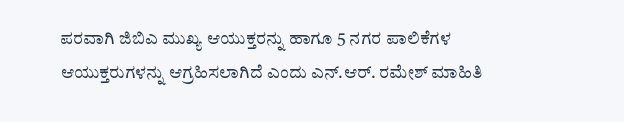ಪರವಾಗಿ ಜಿಬಿಎ ಮುಖ್ಯ ಆಯುಕ್ತರನ್ನು ಹಾಗೂ 5 ನಗರ ಪಾಲಿಕೆಗಳ ಆಯುಕ್ತರುಗಳನ್ನು ಆಗ್ರಹಿಸಲಾಗಿದೆ ಎಂದು ಎನ್.ಆರ್. ರಮೇಶ್ ಮಾಹಿತಿ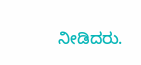ನೀಡಿದರು.